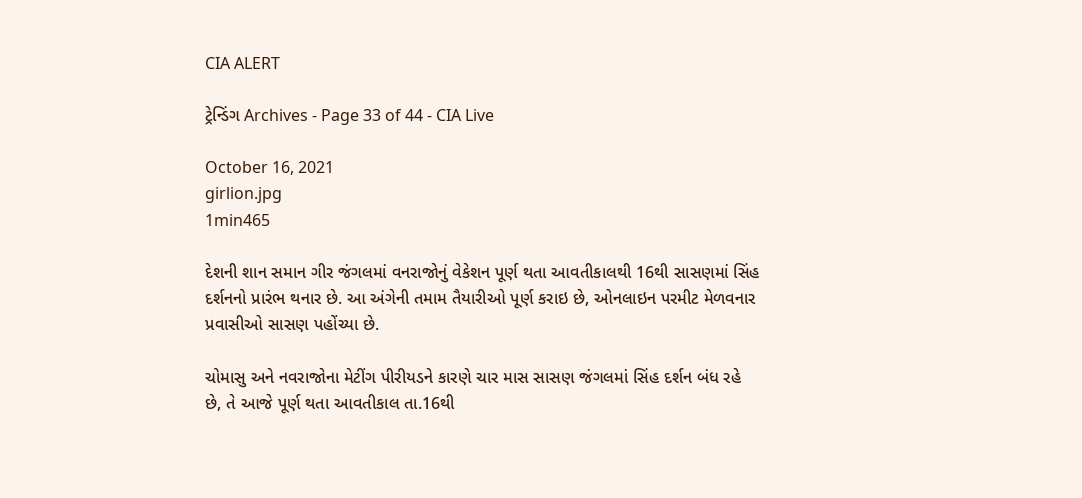CIA ALERT

ટ્રેન્ડિંગ Archives - Page 33 of 44 - CIA Live

October 16, 2021
girlion.jpg
1min465

દેશની શાન સમાન ગીર જંગલમાં વનરાજોનું વેકેશન પૂર્ણ થતા આવતીકાલથી 16થી સાસણમાં સિંહ દર્શનનો પ્રારંભ થનાર છે. આ અંગેની તમામ તૈયારીઓ પૂર્ણ કરાઇ છે, ઓનલાઇન પરમીટ મેળવનાર પ્રવાસીઓ સાસણ પહોંચ્યા છે.

ચોમાસુ અને નવરાજોના મેટીંગ પીરીયડને કારણે ચાર માસ સાસણ જંગલમાં સિંહ દર્શન બંધ રહે છે, તે આજે પૂર્ણ થતા આવતીકાલ તા.16થી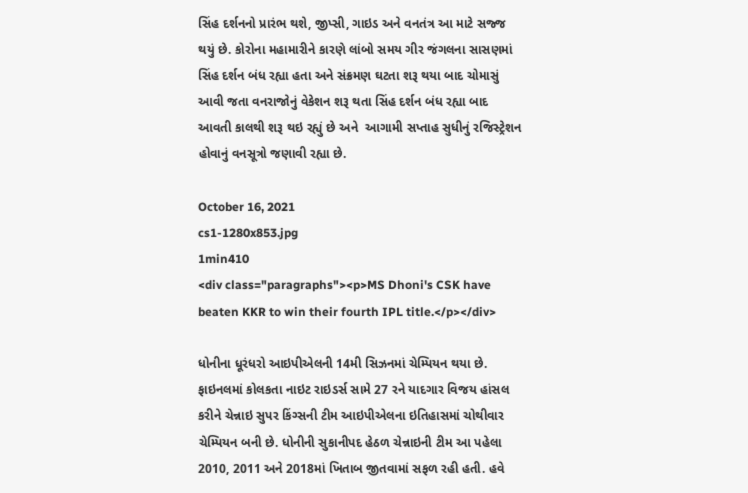સિંહ દર્શનનો પ્રારંભ થશે, જીપ્સી, ગાઇડ અને વનતંત્ર આ માટે સજ્જ થયું છે. કોરોના મહામારીને કારણે લાંબો સમય ગીર જંગલના સાસણમાં સિંહ દર્શન બંધ રહ્યા હતા અને સંક્રમણ ઘટતા શરૂ થયા બાદ ચોમાસું આવી જતા વનરાજોનું વેકેશન શરૂ થતા સિંહ દર્શન બંધ રહ્યા બાદ આવતી કાલથી શરૂ થઇ રહ્યું છે અને  આગામી સપ્તાહ સુધીનું રજિસ્ટ્રેશન હોવાનું વનસૂત્રો જણાવી રહ્યા છે.

October 16, 2021
cs1-1280x853.jpg
1min410
<div class="paragraphs"><p>MS Dhoni's CSK have beaten KKR to win their fourth IPL title.</p></div>

ધોનીના ધૂરંધરો આઇપીએલની 14મી સિઝનમાં ચેમ્પિયન થયા છે. ફાઇનલમાં કોલકતા નાઇટ રાઇડર્સ સામે 27 રને યાદગાર વિજય હાંસલ કરીને ચેન્નાઇ સુપર કિંગ્સની ટીમ આઇપીએલના ઇતિહાસમાં ચોથીવાર ચેમ્પિયન બની છે. ધોનીની સુકાનીપદ હેઠળ ચેન્નાઇની ટીમ આ પહેલા 2010, 2011 અને 2018માં ખિતાબ જીતવામાં સફળ રહી હતી. હવે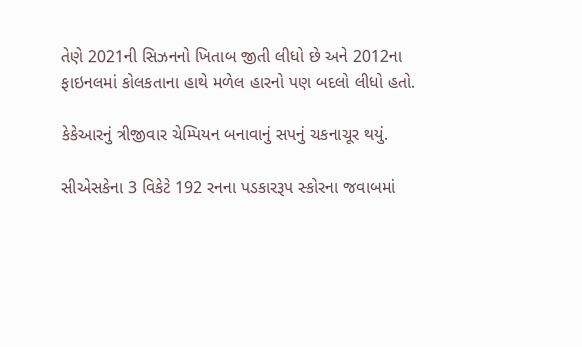તેણે 2021ની સિઝનનો ખિતાબ જીતી લીધો છે અને 2012ના ફાઇનલમાં કોલકતાના હાથે મળેલ હારનો પણ બદલો લીધો હતો.

કેકેઆરનું ત્રીજીવાર ચેમ્પિયન બનાવાનું સપનું ચકનાચૂર થયું.

સીએસકેના 3 વિકેટે 192 રનના પડકારરૂપ સ્કોરના જવાબમાં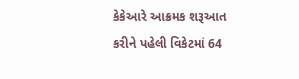કેકેઆરે આક્રમક શરૂઆત કરીને પહેલી વિકેટમાં 64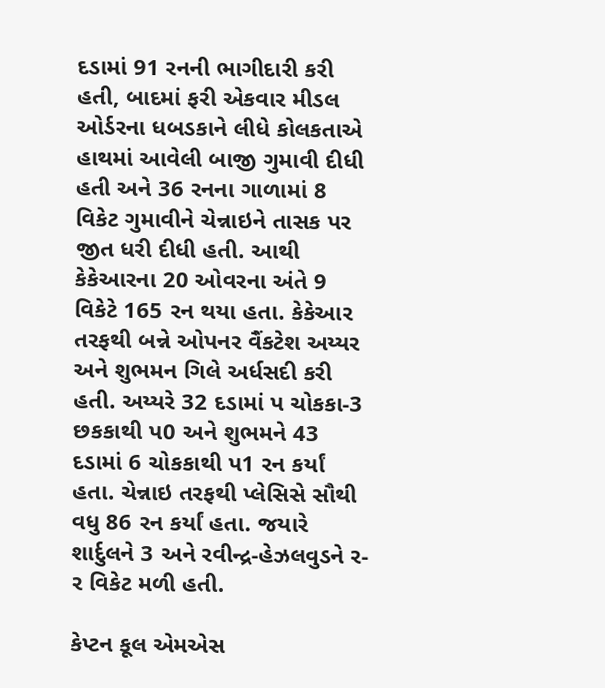દડામાં 91 રનની ભાગીદારી કરી હતી, બાદમાં ફરી એકવાર મીડલ ઓર્ડરના ધબડકાને લીધે કોલકતાએ હાથમાં આવેલી બાજી ગુમાવી દીધી હતી અને 36 રનના ગાળામાં 8 વિકેટ ગુમાવીને ચેન્નાઇને તાસક પર જીત ધરી દીધી હતી. આથી કેકેઆરના 20 ઓવરના અંતે 9 વિકેટે 165 રન થયા હતા. કેકેઆર તરફથી બન્ને ઓપનર વૈંકટેશ અય્યર અને શુભમન ગિલે અર્ધસદી કરી હતી. અય્યરે 32 દડામાં પ ચોકકા-3 છકકાથી પ0 અને શુભમને 43 દડામાં 6 ચોકકાથી પ1 રન કર્યાં હતા. ચેન્નાઇ તરફથી પ્લેસિસે સૌથી વધુ 86 રન કર્યાં હતા. જયારે શાર્દુલને 3 અને રવીન્દ્ર-હેઝલવુડને ર-ર વિકેટ મળી હતી.

કેપ્ટન કૂલ એમએસ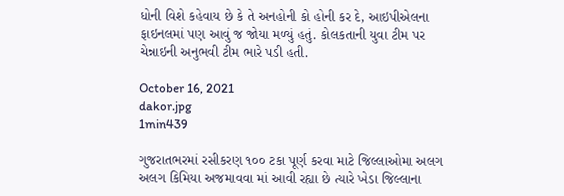ધોની વિશે કહેવાય છે કે તે અનહોની કો હોની કર દે, આઇપીએલના ફાઇનલમાં પણ આવું જ જોયા મળ્યું હતું. કોલકતાની યુવા ટીમ પર ચેન્નાઇની અનુભવી ટીમ ભારે પડી હતી.

October 16, 2021
dakor.jpg
1min439

ગુજરાતભરમાં રસીકરણ ૧૦૦ ટકા પૂર્ણ કરવા માટે જિલ્લાઓમા અલગ અલગ કિમિયા અજમાવવા માં આવી રહ્યા છે ત્યારે ખેડા જિલ્લાના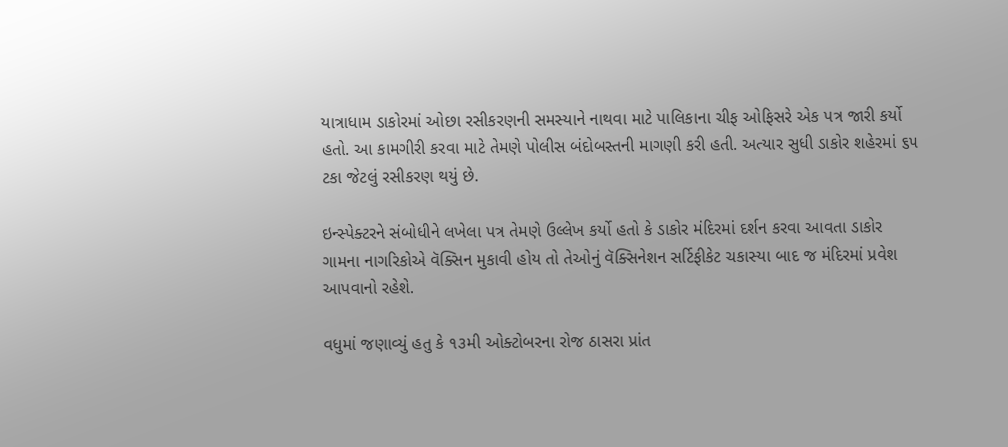યાત્રાધામ ડાકોરમાં ઓછા રસીકરણની સમસ્યાને નાથવા માટે પાલિકાના ચીફ ઓફિસરે એક પત્ર જારી કર્યો હતો. આ કામગીરી કરવા માટે તેમણે પોલીસ બંદોબસ્તની માગણી કરી હતી. અત્યાર સુધી ડાકોર શહેરમાં ૬૫ ટકા જેટલું રસીકરણ થયું છે.

ઇન્સ્પેક્ટરને સંબોધીને લખેલા પત્ર તેમણે ઉલ્લેખ કર્યો હતો કે ડાકોર મંદિરમાં દર્શન કરવા આવતા ડાકોર ગામના નાગરિકોએ વૅક્સિન મુકાવી હોય તો તેઓનું વૅક્સિનેશન સર્ટિફીકેટ ચકાસ્યા બાદ જ મંદિરમાં પ્રવેશ આપવાનો રહેશે.

વધુમાં જણાવ્યું હતુ કે ૧૩મી ઓક્ટોબરના રોજ ઠાસરા પ્રાંત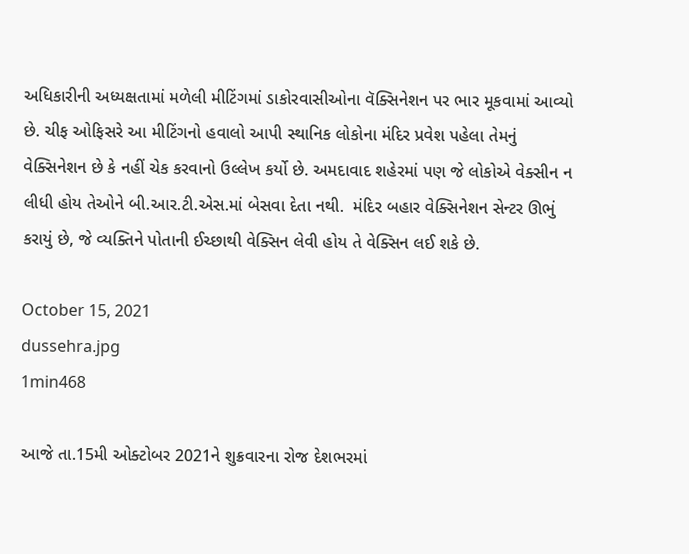અધિકારીની અધ્યક્ષતામાં મળેલી મીટિંગમાં ડાકોરવાસીઓના વૅક્સિનેશન પર ભાર મૂકવામાં આવ્યો છે. ચીફ ઓફિસરે આ મીટિંગનો હવાલો આપી સ્થાનિક લોકોના મંદિર પ્રવેશ પહેલા તેમનું વેક્સિનેશન છે કે નહીં ચેક કરવાનો ઉલ્લેખ કર્યો છે. અમદાવાદ શહેરમાં પણ જે લોકોએ વેક્સીન ન લીધી હોય તેઓને બી.આર.ટી.એસ.માં બેસવા દેતા નથી.  મંદિર બહાર વેક્સિનેશન સેન્ટર ઊભું કરાયું છે, જે વ્યક્તિને પોતાની ઈચ્છાથી વેક્સિન લેવી હોય તે વેક્સિન લઈ શકે છે.

October 15, 2021
dussehra.jpg
1min468

આજે તા.15મી ઓક્ટોબર 2021ને શુક્રવારના રોજ દેશભરમાં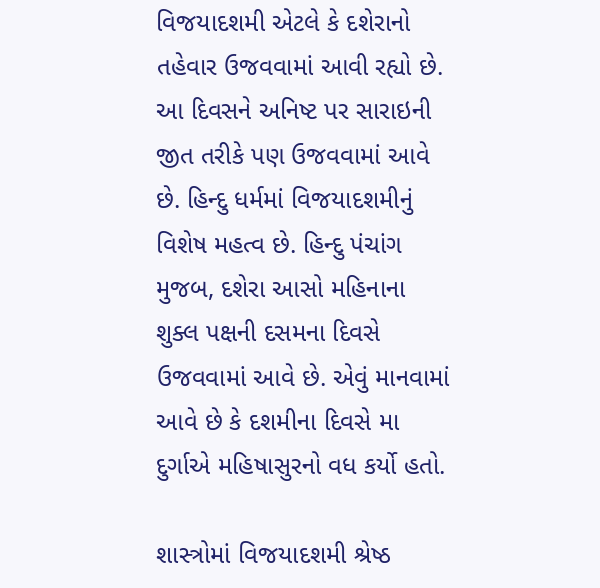વિજયાદશમી એટલે કે દશેરાનો તહેવાર ઉજવવામાં આવી રહ્યો છે. આ દિવસને અનિષ્ટ પર સારાઇની જીત તરીકે પણ ઉજવવામાં આવે છે. હિન્દુ ધર્મમાં વિજયાદશમીનું વિશેષ મહત્વ છે. હિન્દુ પંચાંગ મુજબ, દશેરા આસો મહિનાના શુક્લ પક્ષની દસમના દિવસે ઉજવવામાં આવે છે. એવું માનવામાં આવે છે કે દશમીના દિવસે મા દુર્ગાએ મહિષાસુરનો વધ કર્યો હતો.

શાસ્ત્રોમાં વિજયાદશમી શ્રેષ્ઠ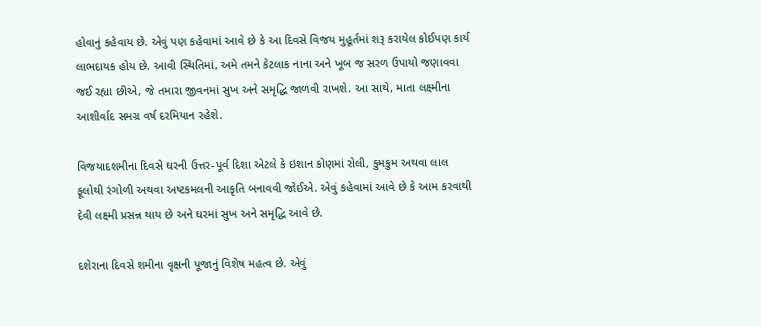હોવાનું કહેવાય છે. એવું પણ કહેવામાં આવે છે કે આ દિવસે વિજય મુહૂર્તમાં શરૂ કરાયેલ કોઈપણ કાર્ય લાભદાયક હોય છે. આવી સ્થિતિમાં, અમે તમને કેટલાક નાના અને ખૂબ જ સરળ ઉપાયો જણાવવા જઈ રહ્યા છીએ, જે તમારા જીવનમાં સુખ અને સમૃદ્ધિ જાળવી રાખશે. આ સાથે, માતા લક્ષ્મીના આશીર્વાદ સમગ્ર વર્ષ દરમિયાન રહેશે.

વિજયાદશમીના દિવસે ઘરની ઉત્તર-પૂર્વ દિશા એટલે કે ઇશાન કોણમાં રોલી, કુમકુમ અથવા લાલ ફૂલોથી રંગોળી અથવા અષ્ટકમલની આકૃતિ બનાવવી જોઈએ. એવું કહેવામાં આવે છે કે આમ કરવાથી દેવી લક્ષ્મી પ્રસન્ન થાય છે અને ઘરમાં સુખ અને સમૃદ્ધિ આવે છે.

દશેરાના દિવસે શમીના વૃક્ષની પૂજાનું વિશેષ મહત્વ છે. એવું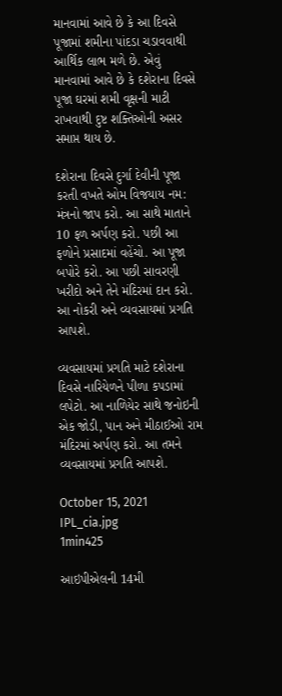માનવામાં આવે છે કે આ દિવસે પૂજામાં શમીના પાંદડા ચડાવવાથી આર્થિક લાભ મળે છે. એવું માનવામાં આવે છે કે દશેરાના દિવસે પૂજા ઘરમાં શમી વૃક્ષની માટી રાખવાથી દુષ્ટ શક્તિઓની અસર સમાપ્ત થાય છે.

દશેરાના દિવસે દુર્ગા દેવીની પૂજા કરતી વખતે ઓમ વિજયાય નમ: મંત્રનો જાપ કરો. આ સાથે માતાને 10 ફળ અર્પણ કરો. પછી આ ફળોને પ્રસાદમાં વહેંચો. આ પૂજા બપોરે કરો. આ પછી સાવરણી ખરીદો અને તેને મંદિરમાં દાન કરો. આ નોકરી અને વ્યવસાયમાં પ્રગતિ આપશે.

વ્યવસાયમાં પ્રગતિ માટે દશેરાના દિવસે નારિયેળને પીળા કપડામાં લપેટો. આ નાળિયેર સાથે જનોઇની એક જોડી, પાન અને મીઠાઈઓ રામ મંદિરમાં અર્પણ કરો. આ તમને વ્યવસાયમાં પ્રગતિ આપશે.

October 15, 2021
IPL_cia.jpg
1min425

આઇપીએલની 14મી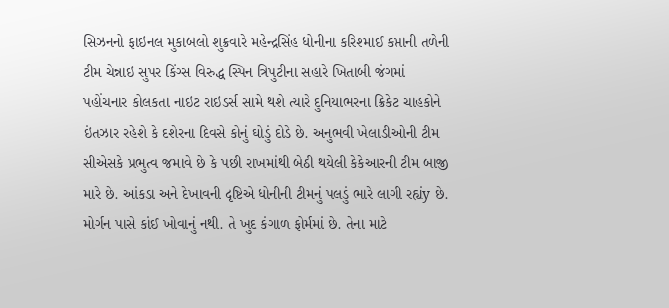સિઝનનો ફાઇનલ મુકાબલો શુક્રવારે મહેન્દ્રસિંહ ધોનીના કરિશ્માઈ કપ્તાની તળેની ટીમ ચેન્નાઇ સુપર કિંગ્સ વિરુદ્ધ સ્પિન ત્રિપુટીના સહારે ખિતાબી જંગમાં પહોંચનાર કોલકતા નાઇટ રાઇડર્સ સામે થશે ત્યારે દુનિયાભરના ક્રિકેટ ચાહકોને ઇંતઝાર રહેશે કે દશેરના દિવસે કોનું ઘોડું દોડે છે. અનુભવી ખેલાડીઓની ટીમ સીએસકે પ્રભુત્વ જમાવે છે કે પછી રાખમાંથી બેઠી થયેલી કેકેઆરની ટીમ બાજી મારે છે. આંકડા અને દેખાવની દૃષ્ટિએ ધોનીની ટીમનું પલડું ભારે લાગી રહ્યંy છે. મોર્ગન પાસે કાંઈ ખોવાનું નથી. તે ખુદ કંગાળ ફોર્મમાં છે. તેના માટે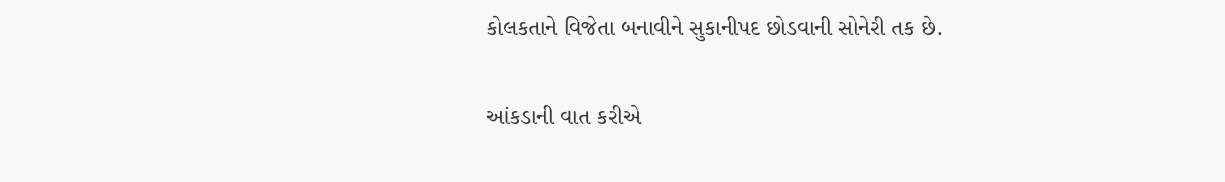કોલકતાને વિજેતા બનાવીને સુકાનીપદ છોડવાની સોનેરી તક છે.

આંકડાની વાત કરીએ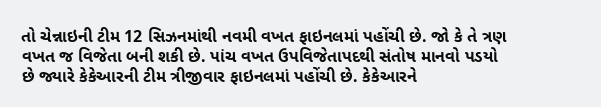તો ચેન્નાઇની ટીમ 12 સિઝનમાંથી નવમી વખત ફાઇનલમાં પહોંચી છે. જો કે તે ત્રણ વખત જ વિજેતા બની શકી છે. પાંચ વખત ઉપવિજેતાપદથી સંતોષ માનવો પડયો છે જ્યારે કેકેઆરની ટીમ ત્રીજીવાર ફાઇનલમાં પહોંચી છે. કેકેઆરને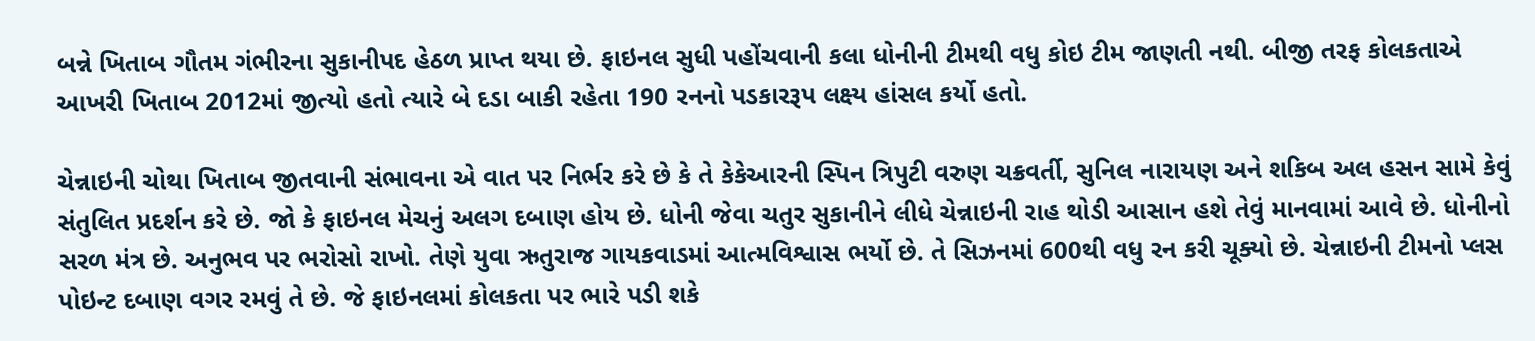બન્ને ખિતાબ ગૌતમ ગંભીરના સુકાનીપદ હેઠળ પ્રાપ્ત થયા છે. ફાઇનલ સુધી પહોંચવાની કલા ધોનીની ટીમથી વધુ કોઇ ટીમ જાણતી નથી. બીજી તરફ કોલકતાએ આખરી ખિતાબ 2012માં જીત્યો હતો ત્યારે બે દડા બાકી રહેતા 190 રનનો પડકારરૂપ લક્ષ્ય હાંસલ કર્યો હતો.

ચેન્નાઇની ચોથા ખિતાબ જીતવાની સંભાવના એ વાત પર નિર્ભર કરે છે કે તે કેકેઆરની સ્પિન ત્રિપુટી વરુણ ચક્રવર્તી, સુનિલ નારાયણ અને શકિબ અલ હસન સામે કેવું સંતુલિત પ્રદર્શન કરે છે. જો કે ફાઇનલ મેચનું અલગ દબાણ હોય છે. ધોની જેવા ચતુર સુકાનીને લીધે ચેન્નાઇની રાહ થોડી આસાન હશે તેવું માનવામાં આવે છે. ધોનીનો સરળ મંત્ર છે. અનુભવ પર ભરોસો રાખો. તેણે યુવા ઋતુરાજ ગાયકવાડમાં આત્મવિશ્વાસ ભર્યો છે. તે સિઝનમાં 600થી વધુ રન કરી ચૂક્યો છે. ચેન્નાઇની ટીમનો પ્લસ પોઇન્ટ દબાણ વગર રમવું તે છે. જે ફાઇનલમાં કોલકતા પર ભારે પડી શકે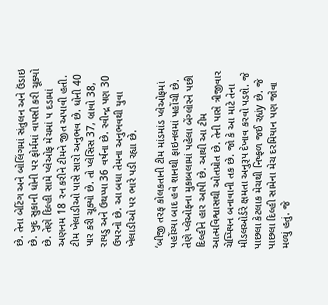છે. તેના બેટિંગ અને બોલિંગમાં સંતુલન અને ઉંડાઇ છે. ખુદ સુકાની ધોની પર ફોર્મમાં વાપસી કરી ચૂક્યો છે. તેણે દિલ્હી સામે પ્લેઓફ મેચમાં પ દડામાં અણનમ 18 રન કરીને ટીમને જીત અપાવી હતી. ટીમ ખેલાડીઓ પાસે સારો અનુભવ છે. ધોની 40 પાર કરી ચૂક્યો છે. તો પ્લેસિસ 37, બ્રાવો 38, રાયડુ અને ઉથપ્પા 36 વર્ષના છે. રવીન્દ્ર પણ 30 ઉપરનો છે. આ બધા તેમના અનુભવથી યુવા ખેલાડીઓ પર ભારે પડી રહ્યા છે.

‘બીજી તરફ કોલકતાની ટીમ માંડમાંડ પ્લેઓફમાં પહોંચ્યા બાદ હવે શાનથી ફાઇનલમાં પહોંચી છે. તેણે પ્લેઓફના મુકાબલામાં પહેલા બેંગ્લોરને પછી દિલ્હીને હાર આપી છે. આથી આ ટીમ આત્મવિશ્વાસથી ઓતપ્રોત છે. તેની પાસે ત્રીજીવાર ચેમ્પિયન બનાવાની તક છે. જો કે આ માટે તેના મીડલઓર્ડરે ક્ષમતા અનુરૂપ દેખાવ કરવો પડશે. જે પાછલા કેટલાક મેચથી નિષ્ફળ જઈ રહ્યંy છે. જે પાછલા દિલ્હી સામેના મેચ દરમિયાન પણ જોવા મળ્યું હતું. જે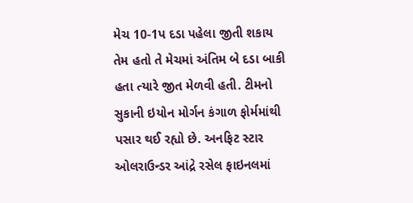મેચ 10-1પ દડા પહેલા જીતી શકાય તેમ હતો તે મેચમાં અંતિમ બે દડા બાકી હતા ત્યારે જીત મેળવી હતી. ટીમનો સુકાની ઇયોન મોર્ગન કંગાળ ફોર્મમાંથી પસાર થઈ રહ્યો છે. અનફિટ સ્ટાર ઓલરાઉન્ડર આંદ્રે રસેલ ફાઇનલમાં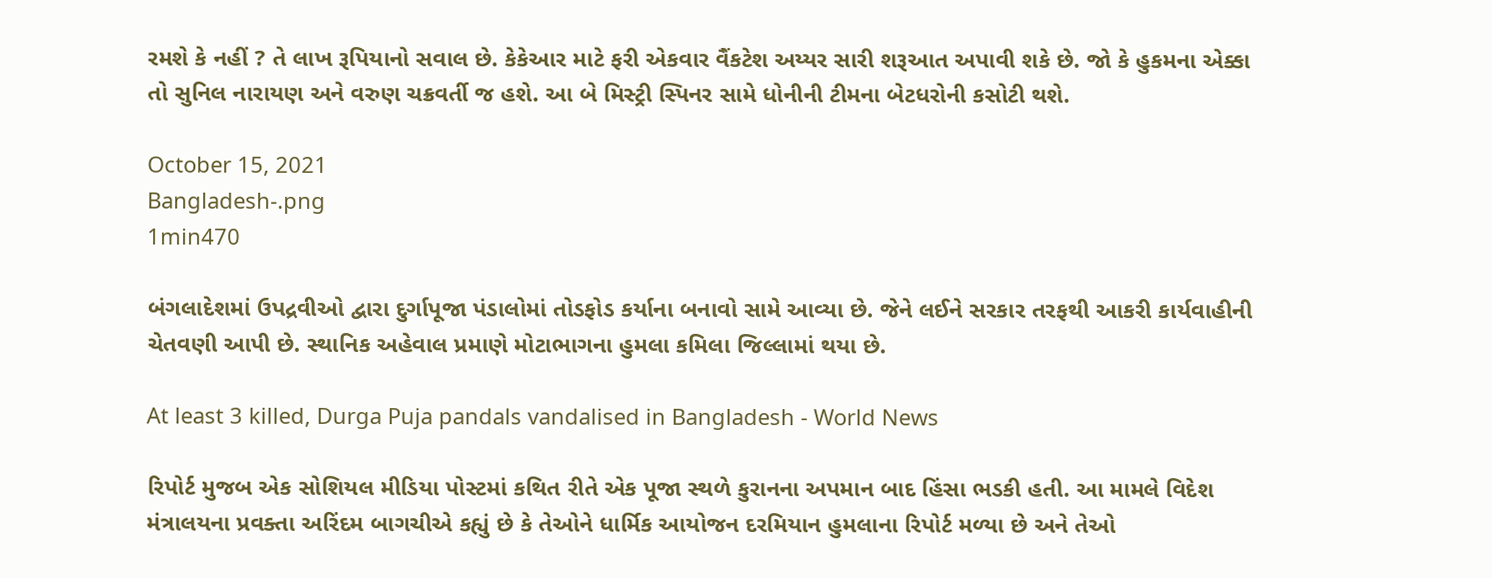રમશે કે નહીં ? તે લાખ રૂપિયાનો સવાલ છે. કેકેઆર માટે ફરી એકવાર વૈંકટેશ અય્યર સારી શરૂઆત અપાવી શકે છે. જો કે હુકમના એક્કા તો સુનિલ નારાયણ અને વરુણ ચક્રવર્તી જ હશે. આ બે મિસ્ટ્રી સ્પિનર સામે ધોનીની ટીમના બેટધરોની કસોટી થશે.

October 15, 2021
Bangladesh-.png
1min470

બંગલાદેશમાં ઉપદ્રવીઓ દ્વારા દુર્ગાપૂજા પંડાલોમાં તોડફોડ કર્યાના બનાવો સામે આવ્યા છે. જેને લઈને સરકાર તરફથી આકરી કાર્યવાહીની ચેતવણી આપી છે. સ્થાનિક અહેવાલ પ્રમાણે મોટાભાગના હુમલા કમિલા જિલ્લામાં થયા છે.

At least 3 killed, Durga Puja pandals vandalised in Bangladesh - World News

રિપોર્ટ મુજબ એક સોશિયલ મીડિયા પોસ્ટમાં કથિત રીતે એક પૂજા સ્થળે કુરાનના અપમાન બાદ હિંસા ભડકી હતી. આ મામલે વિદેશ મંત્રાલયના પ્રવક્તા અરિંદમ બાગચીએ કહ્યું છે કે તેઓને ધાર્મિક આયોજન દરમિયાન હુમલાના રિપોર્ટ મળ્યા છે અને તેઓ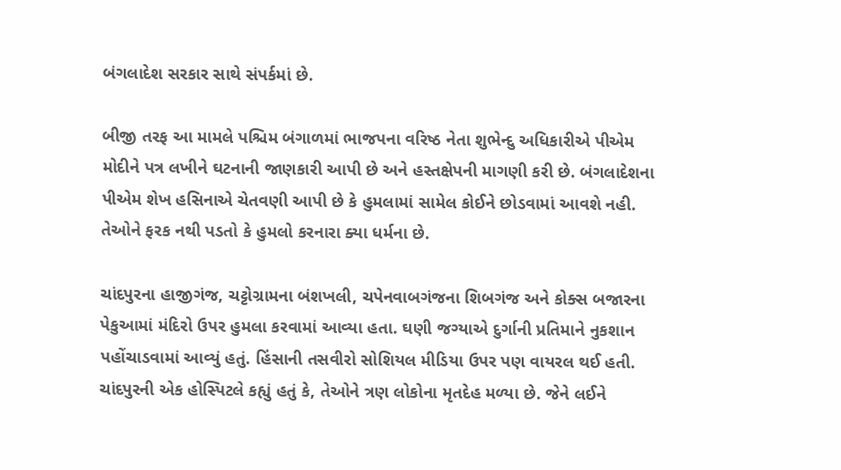બંગલાદેશ સરકાર સાથે સંપર્કમાં છે.

બીજી તરફ આ મામલે પશ્ચિમ બંગાળમાં ભાજપના વરિષ્ઠ નેતા શુભેન્દુ અધિકારીએ પીએમ મોદીને પત્ર લખીને ઘટનાની જાણકારી આપી છે અને હસ્તક્ષેપની માગણી કરી છે. બંગલાદેશના પીએમ શેખ હસિનાએ ચેતવણી આપી છે કે હુમલામાં સામેલ કોઈને છોડવામાં આવશે નહી. તેઓને ફરક નથી પડતો કે હુમલો કરનારા ક્યા ધર્મના છે.

ચાંદપુરના હાજીગંજ, ચટ્ટોગ્રામના બંશખલી, ચપેનવાબગંજના શિબગંજ અને કોક્સ બજારના પેકુઆમાં મંદિરો ઉપર હુમલા કરવામાં આવ્યા હતા. ઘણી જગ્યાએ દુર્ગાની પ્રતિમાને નુકશાન પહોંચાડવામાં આવ્યું હતું. હિંસાની તસવીરો સોશિયલ મીડિયા ઉપર પણ વાયરલ થઈ હતી. ચાંદપુરની એક હોસ્પિટલે કહ્યું હતું કે, તેઓને ત્રણ લોકોના મૃતદેહ મળ્યા છે. જેને લઈને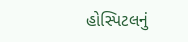હોસ્પિટલનું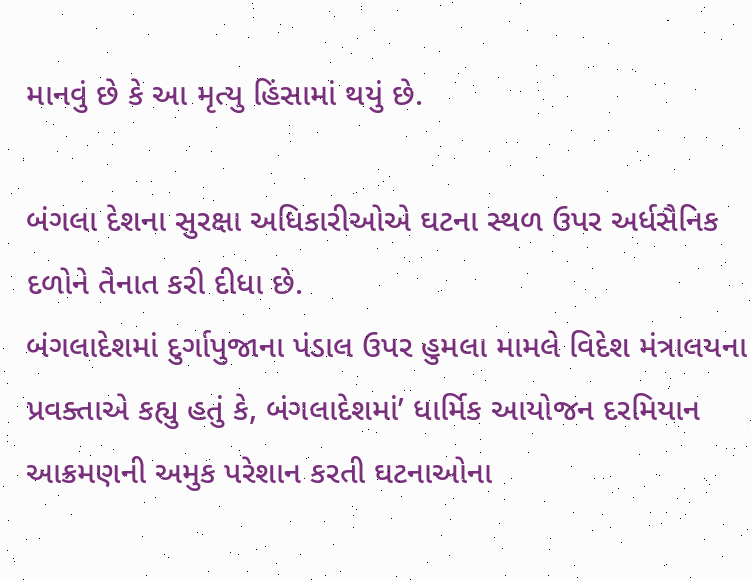માનવું છે કે આ મૃત્યુ હિંસામાં થયું છે.

બંગલા દેશના સુરક્ષા અધિકારીઓએ ઘટના સ્થળ ઉપર અર્ધસૈનિક દળોને તૈનાત કરી દીધા છે.
બંગલાદેશમાં દુર્ગાપુજાના પંડાલ ઉપર હુમલા મામલે વિદેશ મંત્રાલયના પ્રવક્તાએ કહ્યુ હતું કે, બંગલાદેશમાં’ ધાર્મિક આયોજન દરમિયાન આક્રમણની અમુક પરેશાન કરતી ઘટનાઓના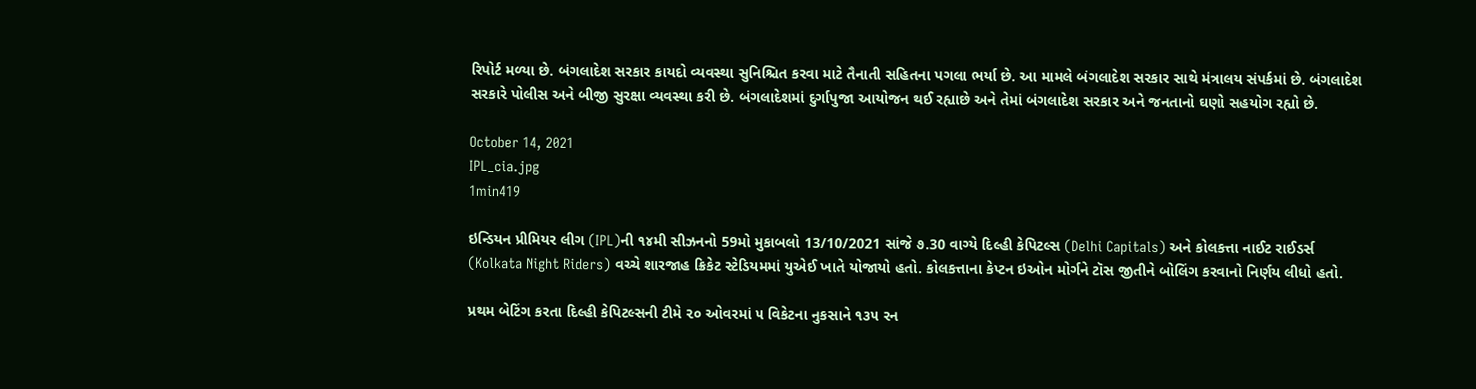રિપોર્ટ મળ્યા છે. બંગલાદેશ સરકાર કાયદો વ્યવસ્થા સુનિશ્ચિત કરવા માટે તૈનાતી સહિતના પગલા ભર્યા છે. આ મામલે બંગલાદેશ સરકાર સાથે મંત્રાલય સંપર્કમાં છે. બંગલાદેશ સરકારે પોલીસ અને બીજી સુરક્ષા વ્યવસ્થા કરી છે. બંગલાદેશમાં દુર્ગાપુજા આયોજન થઈ રહ્યાછે અને તેમાં બંગલાદેશ સરકાર અને જનતાનો ઘણો સહયોગ રહ્યો છે.

October 14, 2021
IPL_cia.jpg
1min419

ઇન્ડિયન પ્રીમિયર લીગ (IPL)ની ૧૪મી સીઝનનો 59મો મુકાબલો 13/10/2021 સાંજે ૭.30 વાગ્યે દિલ્હી કેપિટલ્સ (Delhi Capitals) અને કોલકત્તા નાઈટ રાઈડર્સ (Kolkata Night Riders) વચ્ચે શારજાહ ક્રિકેટ સ્ટેડિયમમાં યુએઈ ખાતે યોજાયો હતો. કોલકત્તાના કેપ્ટન ઇઓન મોર્ગને ટૉસ જીતીને બોલિંગ કરવાનો નિર્ણય લીધો હતો.

પ્રથમ બેટિંગ કરતા દિલ્હી કેપિટલ્સની ટીમે ૨૦ ઓવરમાં ૫ વિકેટના નુકસાને ૧૩૫ રન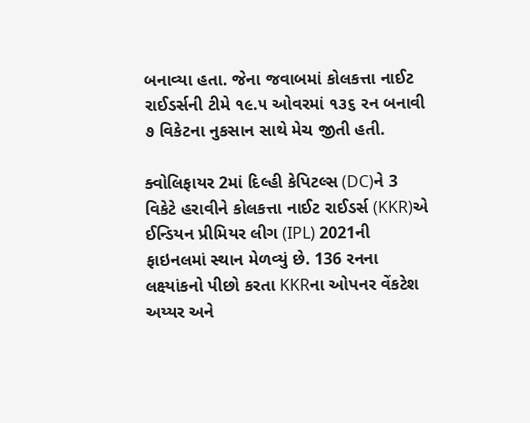બનાવ્યા હતા. જેના જવાબમાં કોલકત્તા નાઈટ રાઈડર્સની ટીમે ૧૯.૫ ઓવરમાં ૧૩૬ રન બનાવી ૭ વિકેટના નુકસાન સાથે મેચ જીતી હતી.

ક્વોલિફાયર 2માં દિલ્હી કેપિટલ્સ (DC)ને 3 વિકેટે હરાવીને કોલકત્તા નાઈટ રાઈડર્સ (KKR)એ ઈન્ડિયન પ્રીમિયર લીગ (IPL) 2021ની ફાઇનલમાં સ્થાન મેળવ્યું છે. 136 રનના લક્ષ્યાંકનો પીછો કરતા KKRના ઓપનર વેંકટેશ અય્યર અને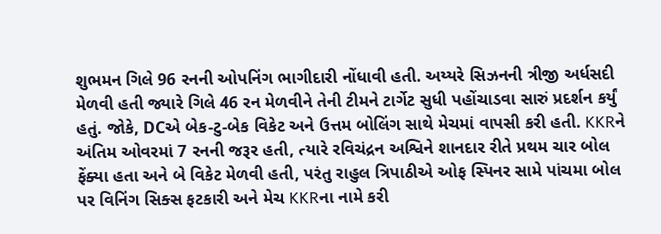શુભમન ગિલે 96 રનની ઓપનિંગ ભાગીદારી નોંધાવી હતી. અય્યરે સિઝનની ત્રીજી અર્ધસદી મેળવી હતી જ્યારે ગિલે 46 રન મેળવીને તેની ટીમને ટાર્ગેટ સુધી પહોંચાડવા સારું પ્રદર્શન કર્યું હતું. જોકે, DCએ બેક-ટુ-બેક વિકેટ અને ઉત્તમ બોલિંગ સાથે મેચમાં વાપસી કરી હતી. KKRને અંતિમ ઓવરમાં 7 રનની જરૂર હતી, ત્યારે રવિચંદ્રન અશ્વિને શાનદાર રીતે પ્રથમ ચાર બોલ ફેંક્યા હતા અને બે વિકેટ મેળવી હતી, પરંતુ રાહુલ ત્રિપાઠીએ ઓફ સ્પિનર સામે પાંચમા બોલ પર વિનિંગ સિક્સ ફટકારી અને મેચ KKRના નામે કરી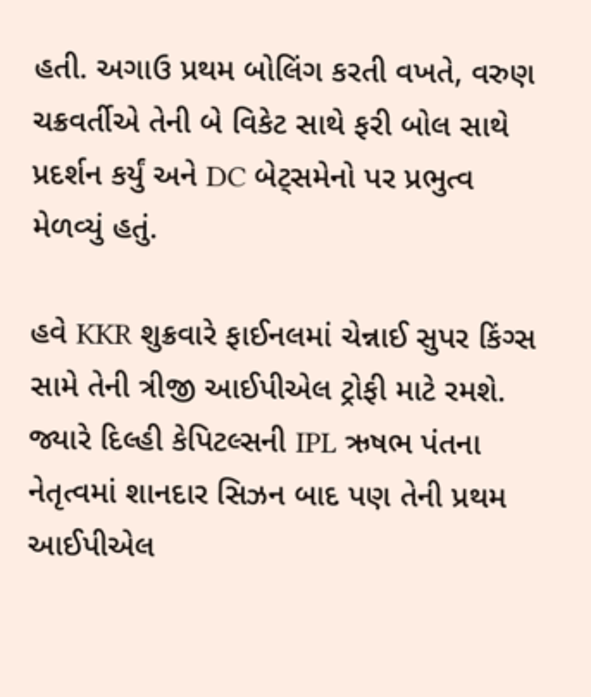હતી. અગાઉ પ્રથમ બોલિંગ કરતી વખતે, વરુણ ચક્રવર્તીએ તેની બે વિકેટ સાથે ફરી બોલ સાથે પ્રદર્શન કર્યું અને DC બેટ્સમેનો પર પ્રભુત્વ મેળવ્યું હતું.

હવે KKR શુક્રવારે ફાઈનલમાં ચેન્નાઈ સુપર કિંગ્સ સામે તેની ત્રીજી આઈપીએલ ટ્રોફી માટે રમશે. જ્યારે દિલ્હી કેપિટલ્સની IPL ઋષભ પંતના નેતૃત્વમાં શાનદાર સિઝન બાદ પણ તેની પ્રથમ આઈપીએલ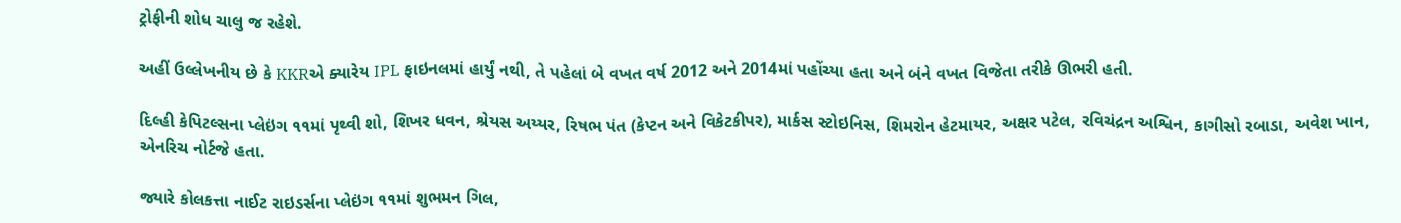ટ્રોફીની શોધ ચાલુ જ રહેશે.

અહીં ઉલ્લેખનીય છે કે KKRએ ક્યારેય IPL ફાઇનલમાં હાર્યું નથી, તે પહેલાં બે વખત વર્ષ 2012 અને 2014માં પહોંચ્યા હતા અને બંને વખત વિજેતા તરીકે ઊભરી હતી.

દિલ્હી કેપિટલ્સના પ્લેઇંગ ૧૧માં પૃથ્વી શો, શિખર ધવન, શ્રેયસ અય્યર, રિષભ પંત (કેપ્ટન અને વિકેટકીપર), માર્કસ સ્ટોઇનિસ, શિમરોન હેટમાયર, અક્ષર પટેલ, રવિચંદ્રન અશ્વિન, કાગીસો રબાડા, અવેશ ખાન, એનરિચ નોર્ટજે હતા.

જ્યારે કોલકત્તા નાઈટ રાઇડર્સના પ્લેઇંગ ૧૧માં શુભમન ગિલ,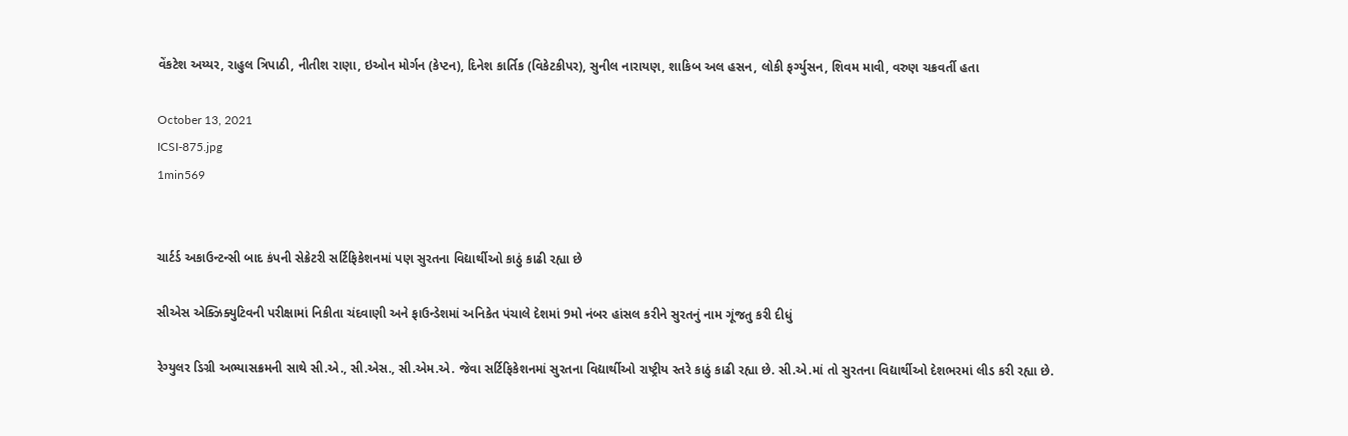વેંકટેશ અય્યર, રાહુલ ત્રિપાઠી, નીતીશ રાણા, ઇઓન મોર્ગન (કેપ્ટન), દિનેશ કાર્તિક (વિકેટકીપર), સુનીલ નારાયણ, શાકિબ અલ હસન, લોકી ફર્ગ્યુસન, શિવમ માવી, વરુણ ચક્રવર્તી હતા

October 13, 2021
ICSI-875.jpg
1min569


ચાર્ટર્ડ અકાઉન્ટન્સી બાદ કંપની સેક્રેટરી સર્ટિફિકેશનમાં પણ સુરતના વિદ્યાર્થીઓ કાઠું કાઢી રહ્યા છે

સીએસ એક્ઝિક્યુટિવની પરીક્ષામાં નિકીતા ચંદવાણી અને ફાઉન્ડેશમાં અનિકેત પંચાલે દેશમાં 9મો નંબર હાંસલ કરીને સુરતનું નામ ગૂંજતુ કરી દીધું

રેગ્યુલર ડિગ્રી અભ્યાસક્રમની સાથે સી.એ., સી.એસ., સી.એમ.એ. જેવા સર્ટિફિકેશનમાં સુરતના વિદ્યાર્થીઓ રાષ્ટ્રીય સ્તરે કાઠું કાઢી રહ્યા છે. સી.એ.માં તો સુરતના વિદ્યાર્થીઓ દેશભરમાં લીડ કરી રહ્યા છે.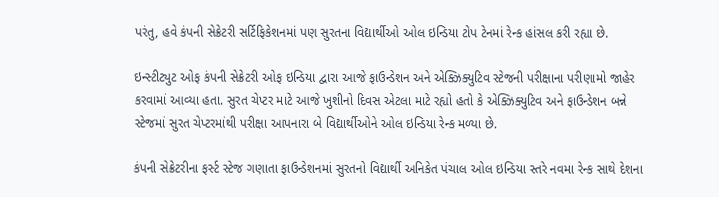પરંતુ, હવે કંપની સેક્રેટરી સર્ટિફિકેશનમાં પણ સુરતના વિદ્યાર્થીઓ ઓલ ઇન્ડિયા ટોપ ટેનમાં રેન્ક હાંસલ કરી રહ્યા છે.

ઇન્સ્ટીટ્યુટ ઓફ કંપની સેક્રેટરી ઓફ ઇન્ડિયા દ્વારા આજે ફાઉન્ડેશન અને એક્ઝિક્યુટિવ સ્ટેજની પરીક્ષાના પરીણામો જાહેર કરવામાં આવ્યા હતા. સુરત ચેપ્ટર માટે આજે ખુશીનો દિવસ એટલા માટે રહ્યો હતો કે એક્ઝિક્યુટિવ અને ફાઉન્ડેશન બન્ને સ્ટેજમાં સુરત ચેપ્ટરમાંથી પરીક્ષા આપનારા બે વિદ્યાર્થીઓને ઓલ ઇન્ડિયા રેન્ક મળ્યા છે.

કંપની સેક્રેટરીના ફર્સ્ટ સ્ટેજ ગણાતા ફાઉન્ડેશનમાં સુરતનો વિદ્યાર્થી અનિકેત પંચાલ ઓલ ઇન્ડિયા સ્તરે નવમા રેન્ક સાથે દેશના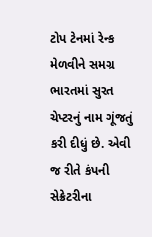ટોપ ટેનમાં રેન્ક મેળવીને સમગ્ર ભારતમાં સુરત ચેપ્ટરનું નામ ગૂંજતું કરી દીધું છે. એવી જ રીતે કંપની સેક્રેટરીના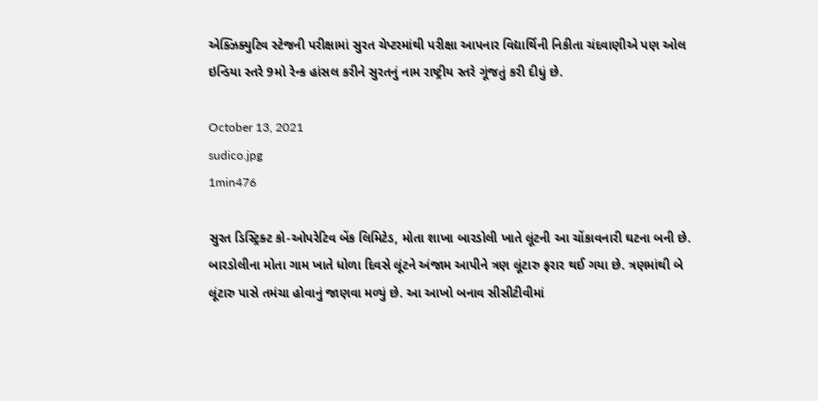એક્ઝિક્યુટિવ સ્ટેજની પરીક્ષામાં સુરત ચેપ્ટરમાંથી પરીક્ષા આપનાર વિદ્યાર્થિની નિકીતા ચંદવાણીએ પણ ઓલ ઇન્ડિયા સ્તરે 9મો રેન્ક હાંસલ કરીને સુરતનું નામ રાષ્ટ્રીય સ્તરે ગૂંજતું કરી દીધું છે.

October 13, 2021
sudico.jpg
1min476

સુરત ડિસ્ટ્રિક્ટ કો-ઓપરેટિવ બેંક લિમિટેડ, મોતા શાખા બારડોલી ખાતે લૂંટની આ ચોંકાવનારી ઘટના બની છે. બારડોલીના મોતા ગામ ખાતે ધોળા દિવસે લૂંટને અંજામ આપીને ત્રણ લૂંટારુ ફરાર થઈ ગયા છે. ત્રણમાંથી બે લૂંટારુ પાસે તમંચા હોવાનું જાણવા મળ્યું છે. આ આખો બનાવ સીસીટીવીમાં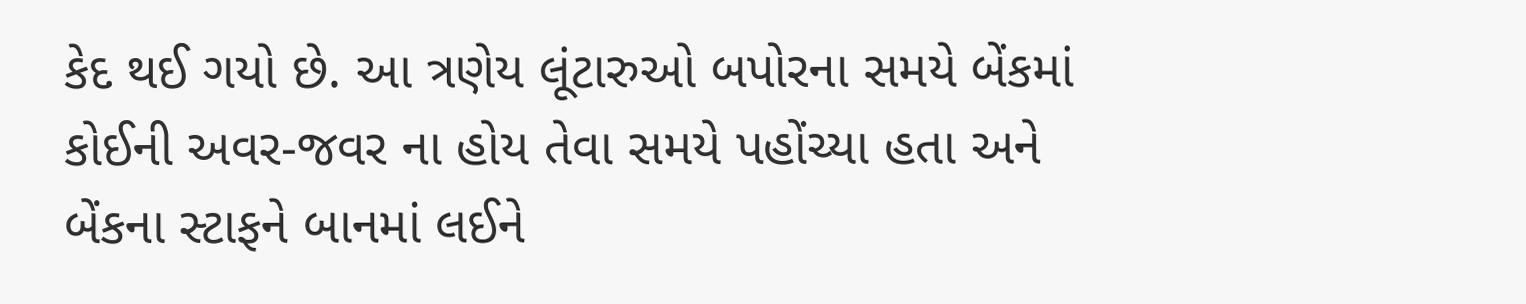કેદ થઈ ગયો છે. આ ત્રણેય લૂંટારુઓ બપોરના સમયે બેંકમાં કોઈની અવર-જવર ના હોય તેવા સમયે પહોંચ્યા હતા અને બેંકના સ્ટાફને બાનમાં લઈને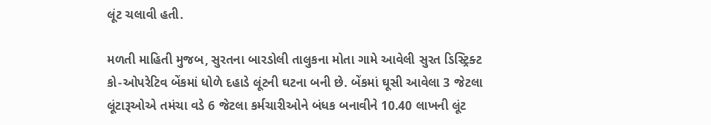લૂંટ ચલાવી હતી.

મળતી માહિતી મુજબ, સુરતના બારડોલી તાલુકના મોતા ગામે આવેલી સુરત ડિસ્ટ્રિક્ટ કો-ઓપરેટિવ બેંકમાં ધોળે દહાડે લૂંટની ઘટના બની છે. બેંકમાં ઘૂસી આવેલા 3 જેટલા લૂંટારૂઓએ તમંચા વડે 6 જેટલા કર્મચારીઓને બંધક બનાવીને 10.40 લાખની લૂંટ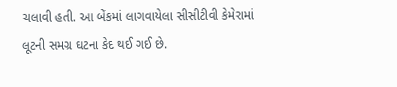ચલાવી હતી. આ બેંકમાં લાગવાયેલા સીસીટીવી કેમેરામાં લૂટની સમગ્ર ઘટના કેદ થઈ ગઈ છે.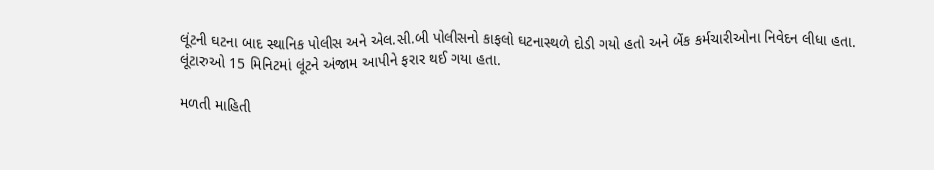લૂંટની ઘટના બાદ સ્થાનિક પોલીસ અને એલ.સી.બી પોલીસનો કાફલો ઘટનાસ્થળે દોડી ગયો હતો અને બેંક કર્મચારીઓના નિવેદન લીધા હતા. લૂંટારુઓ 15 મિનિટમાં લૂંટને અંજામ આપીને ફરાર થઈ ગયા હતા.

મળતી માહિતી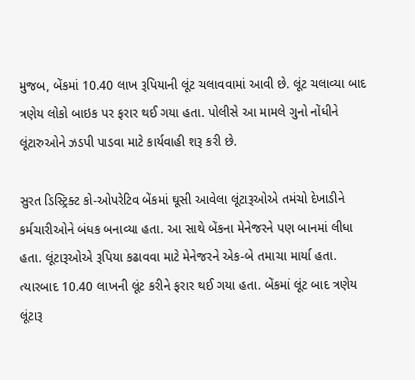મુજબ, બેંકમાં 10.40 લાખ રૂપિયાની લૂંટ ચલાવવામાં આવી છે. લૂંટ ચલાવ્યા બાદ ત્રણેય લોકો બાઇક પર ફરાર થઈ ગયા હતા. પોલીસે આ મામલે ગુનો નોંધીને લૂંટારુઓને ઝડપી પાડવા માટે કાર્યવાહી શરૂ કરી છે.

સુરત ડિસ્ટ્રિક્ટ કો-ઓપરેટિવ બેંકમાં ઘૂસી આવેલા લૂંટારૂઓએ તમંચો દેખાડીને કર્મચારીઓને બંધક બનાવ્યા હતા. આ સાથે બેંકના મેનેજરને પણ બાનમાં લીધા હતા. લૂંટારૂઓએ રૂપિયા કઢાવવા માટે મેનેજરને એક-બે તમાચા માર્યા હતા. ત્યારબાદ 10.40 લાખની લૂંટ કરીને ફરાર થઈ ગયા હતા. બેંકમાં લૂંટ બાદ ત્રણેય લૂંટારૂ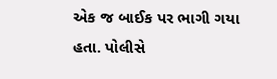એક જ બાઈક પર ભાગી ગયા હતા. પોલીસે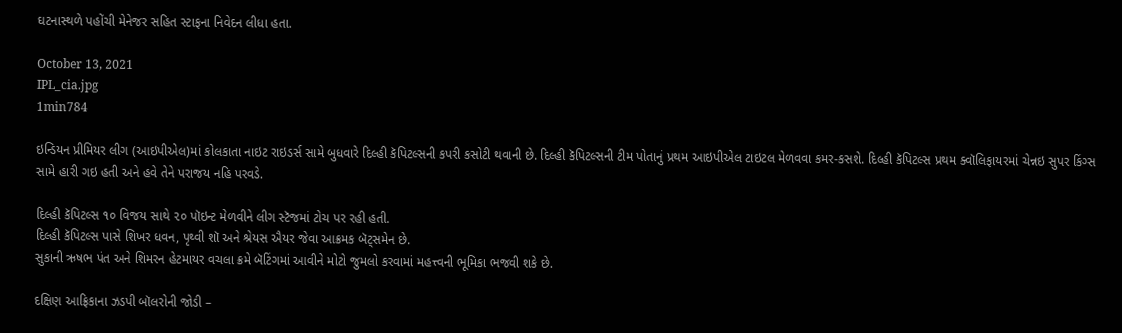ઘટનાસ્થળે પહોંચી મેનેજર સહિત સ્ટાફના નિવેદન લીધા હતા.

October 13, 2021
IPL_cia.jpg
1min784

ઇન્ડિયન પ્રીમિયર લીગ (આઇપીએલ)માં કોલકાતા નાઇટ રાઇડર્સ સામે બુધવારે દિલ્હી કૅપિટલ્સની કપરી કસોટી થવાની છે. દિલ્હી કૅપિટલ્સની ટીમ પોતાનું પ્રથમ આઇપીએલ ટાઇટલ મેળવવા કમર-કસશે. દિલ્હી કૅપિટલ્સ પ્રથમ ક્વૉલિફાયરમાં ચેન્નઇ સુપર કિંગ્સ સામે હારી ગઇ હતી અને હવે તેને પરાજય નહિ પરવડે.

દિલ્હી કૅપિટલ્સ ૧૦ વિજય સાથે ૨૦ પૉઇન્ટ મેળવીને લીગ સ્ટૅજમાં ટોચ પર રહી હતી.
દિલ્હી કૅપિટલ્સ પાસે શિખર ધવન, પૃથ્વી શૉ અને શ્રેયસ ઐયર જેવા આક્રમક બૅટ્સમેન છે.
સુકાની ઋષભ પંત અને શિમરન હેટમાયર વચલા ક્રમે બૅટિંગમાં આવીને મોટો જુમલો કરવામાં મહત્ત્વની ભૂમિકા ભજવી શકે છે.

દક્ષિણ આફ્રિકાના ઝડપી બૉલરોની જોડી –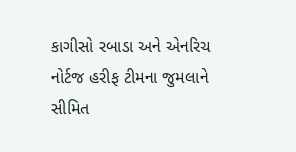કાગીસો રબાડા અને એનરિચ નોર્ટજ હરીફ ટીમના જુમલાને સીમિત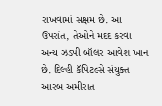રાખવામાં સક્ષમ છે. આ ઉપરાંત, તેઓને મદદ કરવા અન્ય ઝડપી બૉલર આવેશ ખાન છે. દિલ્હી કૅપિટલ્સે સંયુક્ત આરબ અમીરાત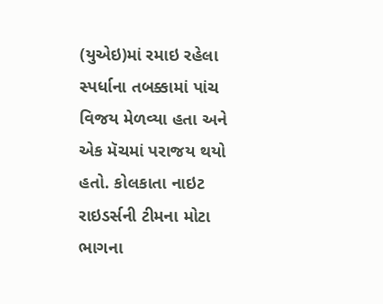(યુએઇ)માં રમાઇ રહેલા સ્પર્ધાના તબક્કામાં પાંચ વિજય મેળવ્યા હતા અને એક મૅચમાં પરાજય થયો હતો. કોલકાતા નાઇટ રાઇડર્સની ટીમના મોટા ભાગના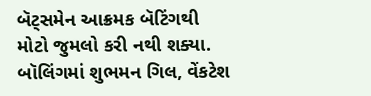બૅટ્સમેન આક્રમક બૅટિંગથી મોટો જુમલો કરી નથી શક્યા.
બૉલિંગમાં શુભમન ગિલ, વેંકટેશ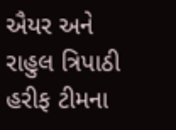ઐયર અને રાહુલ ત્રિપાઠી હરીફ ટીમના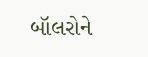બૉલરોને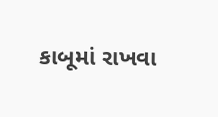કાબૂમાં રાખવા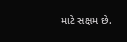માટે સક્ષમ છે.